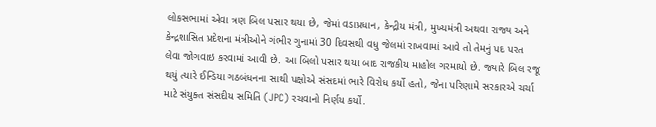લોકસભામાં એવા ત્રણ બિલ પસાર થયા છે, જેમાં વડાપ્રધાન, કેન્દ્રીય મંત્રી, મુખ્યમંત્રી અથવા રાજ્ય અને કેન્દ્રશાસિત પ્રદેશના મંત્રીઓને ગંભીર ગુનામાં 30 દિવસથી વધુ જેલમાં રાખવામાં આવે તો તેમનું પદ પરત લેવા જોગવાઇ કરવામાં આવી છે. આ બિલો પસાર થયા બાદ રાજકીય માહોલ ગરમાયો છે. જ્યારે બિલ રજૂ થયું ત્યારે ઈન્ડિયા ગઠબંધનના સાથી પક્ષોએ સંસદમાં ભારે વિરોધ કર્યો હતો, જેના પરિણામે સરકારએ ચર્ચા માટે સંયુક્ત સંસદીય સમિતિ (JPC) રચવાનો નિર્ણય કર્યો.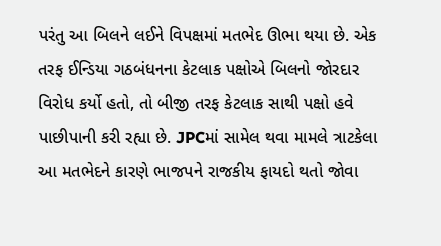પરંતુ આ બિલને લઈને વિપક્ષમાં મતભેદ ઊભા થયા છે. એક તરફ ઈન્ડિયા ગઠબંધનના કેટલાક પક્ષોએ બિલનો જોરદાર વિરોધ કર્યો હતો, તો બીજી તરફ કેટલાક સાથી પક્ષો હવે પાછીપાની કરી રહ્યા છે. JPCમાં સામેલ થવા મામલે ત્રાટકેલા આ મતભેદને કારણે ભાજપને રાજકીય ફાયદો થતો જોવા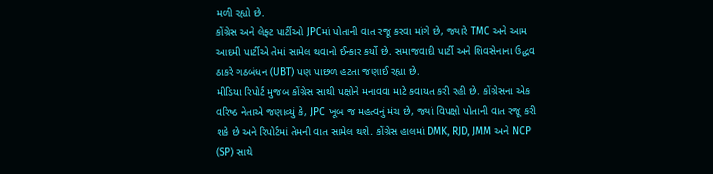મળી રહ્યો છે.
કોંગ્રેસ અને લેફ્ટ પાર્ટીઓ JPCમાં પોતાની વાત રજૂ કરવા માંગે છે, જ્યારે TMC અને આમ આદમી પાર્ટીએ તેમાં સામેલ થવાનો ઈન્કાર કર્યો છે. સમાજવાદી પાર્ટી અને શિવસેનાના ઉદ્ધવ ઠાકરે ગઠબંધન (UBT) પણ પાછળ હટતા જણાઈ રહ્યા છે.
મીડિયા રિપોર્ટ મુજબ કોંગ્રેસ સાથી પક્ષોને મનાવવા માટે કવાયત કરી રહી છે. કોંગ્રેસના એક વરિષ્ઠ નેતાએ જણાવ્યું કે, JPC ખૂબ જ મહત્વનું મંચ છે, જ્યાં વિપક્ષો પોતાની વાત રજૂ કરી શકે છે અને રિપોર્ટમાં તેમની વાત સામેલ થશે. કોંગ્રેસ હાલમાં DMK, RJD, JMM અને NCP (SP) સાથે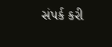સંપર્ક કરી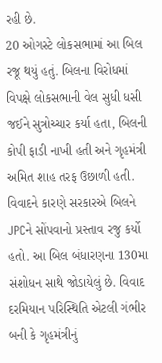રહી છે.
20 ઓગસ્ટે લોકસભામાં આ બિલ રજૂ થયું હતું. બિલના વિરોધમાં વિપક્ષે લોકસભાની વેલ સુધી ધસી જઈને સુત્રોચ્ચાર કર્યા હતા, બિલની કોપી ફાડી નાખી હતી અને ગૃહમંત્રી અમિત શાહ તરફ ઉછાળી હતી. વિવાદને કારણે સરકારએ બિલને JPCને સોંપવાનો પ્રસ્તાવ રજુ કર્યો હતો. આ બિલ બંધારણના 130મા સંશોધન સાથે જોડાયેલું છે. વિવાદ દરમિયાન પરિસ્થિતિ એટલી ગંભીર બની કે ગૃહમંત્રીનું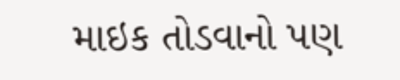માઇક તોડવાનો પણ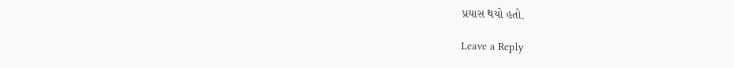પ્રયાસ થયો હતો.

Leave a Reply